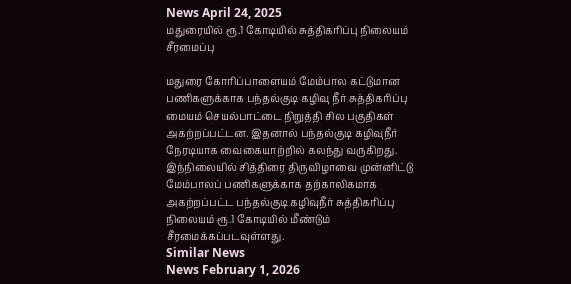News April 24, 2025
மதுரையில் ரூ.1 கோடியில் சுத்திகரிப்பு நிலையம் சீரமைப்பு

மதுரை கோரிப்பாளையம் மேம்பால கட்டுமான பணிகளுக்காக பந்தல்குடி கழிவு நீர் சுத்திகரிப்பு மையம் செயல்பாட்டை நிறுத்தி சில பகுதிகள் அகற்றப்பட்டன. இதனால் பந்தல்குடி கழிவுநீர் நேரடியாக வைகையாற்றில் கலந்து வருகிறது. இந்நிலையில் சித்திரை திருவிழாவை முன்னிட்டு மேம்பாலப் பணிகளுக்காக தற்காலிகமாக அகற்றப்பட்ட பந்தல்குடி கழிவுநீர் சுத்திகரிப்பு நிலையம் ரூ.1 கோடியில் மீண்டும் சீரமைக்கப்படவுள்ளது.
Similar News
News February 1, 2026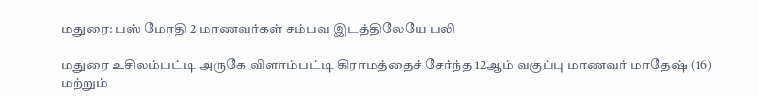மதுரை: பஸ் மோதி 2 மாணவர்கள் சம்பவ இடத்திலேயே பலி

மதுரை உசிலம்பட்டி அருகே விளாம்பட்டி கிராமத்தைச் சேர்ந்த 12ஆம் வகுப்பு மாணவர் மாதேஷ் (16) மற்றும்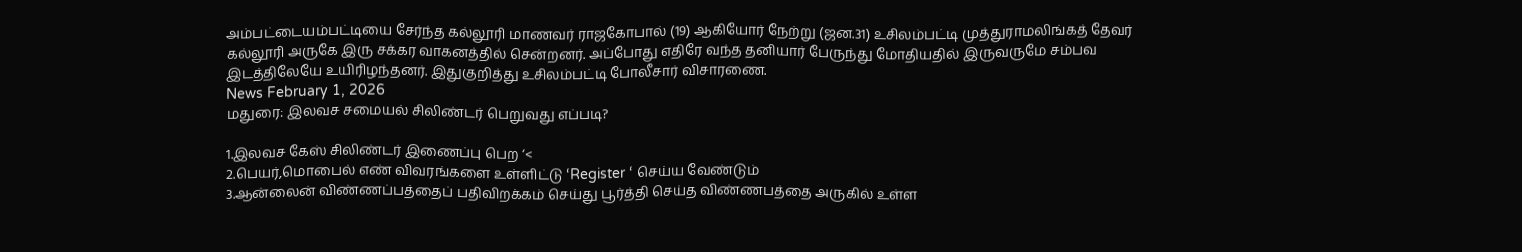அம்பட்டையம்பட்டியை சேர்ந்த கல்லூரி மாணவர் ராஜகோபால் (19) ஆகியோர் நேற்று (ஜன.31) உசிலம்பட்டி முத்துராமலிங்கத் தேவர் கல்லூரி அருகே இரு சக்கர வாகனத்தில் சென்றனர். அப்போது எதிரே வந்த தனியார் பேருந்து மோதியதில் இருவருமே சம்பவ இடத்திலேயே உயிரிழந்தனர். இதுகுறித்து உசிலம்பட்டி போலீசார் விசாரணை.
News February 1, 2026
மதுரை: இலவச சமையல் சிலிண்டர் பெறுவது எப்படி?

1.இலவச கேஸ் சிலிண்டர் இணைப்பு பெற ‘<
2.பெயர்,மொபைல் எண் விவரங்களை உள்ளிட்டு ‘Register ‘ செய்ய வேண்டும்
3.ஆன்லைன் விண்ணப்பத்தைப் பதிவிறக்கம் செய்து பூர்த்தி செய்த விண்ணபத்தை அருகில் உள்ள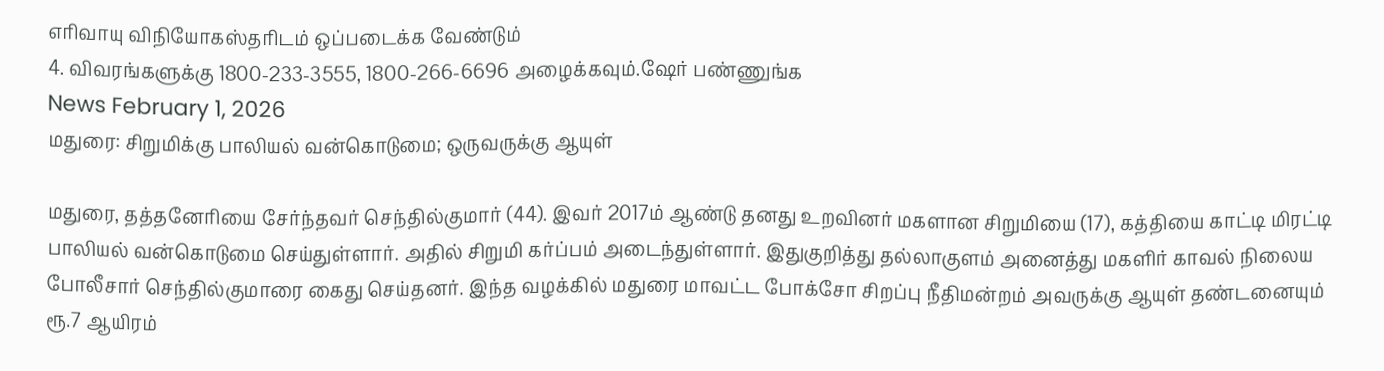எரிவாயு விநியோகஸ்தரிடம் ஒப்படைக்க வேண்டும்
4. விவரங்களுக்கு 1800-233-3555, 1800-266-6696 அழைக்கவும்.ஷேர் பண்ணுங்க
News February 1, 2026
மதுரை: சிறுமிக்கு பாலியல் வன்கொடுமை; ஒருவருக்கு ஆயுள்

மதுரை, தத்தனேரியை சேர்ந்தவர் செந்தில்குமார் (44). இவர் 2017ம் ஆண்டு தனது உறவினர் மகளான சிறுமியை (17), கத்தியை காட்டி மிரட்டி பாலியல் வன்கொடுமை செய்துள்ளார். அதில் சிறுமி கர்ப்பம் அடைந்துள்ளார். இதுகுறித்து தல்லாகுளம் அனைத்து மகளிர் காவல் நிலைய போலீசார் செந்தில்குமாரை கைது செய்தனர். இந்த வழக்கில் மதுரை மாவட்ட போக்சோ சிறப்பு நீதிமன்றம் அவருக்கு ஆயுள் தண்டனையும் ரூ.7 ஆயிரம்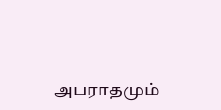அபராதமும்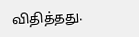விதித்தது.